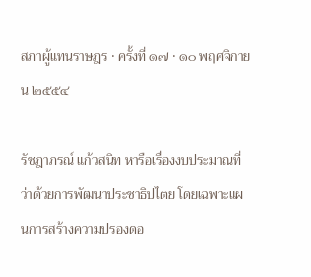สภาผู้แทนราษฎร · ครั้งที่ ๑๗ · ๑๐ พฤศจิกายน ๒๕๕๔

รัชฎาภรณ์ แก้วสนิท หารือเรื่องงบประมาณที่ว่าด้วยการพัฒนาประชาธิปไตย โดยเฉพาะแผนการสร้างความปรองดอ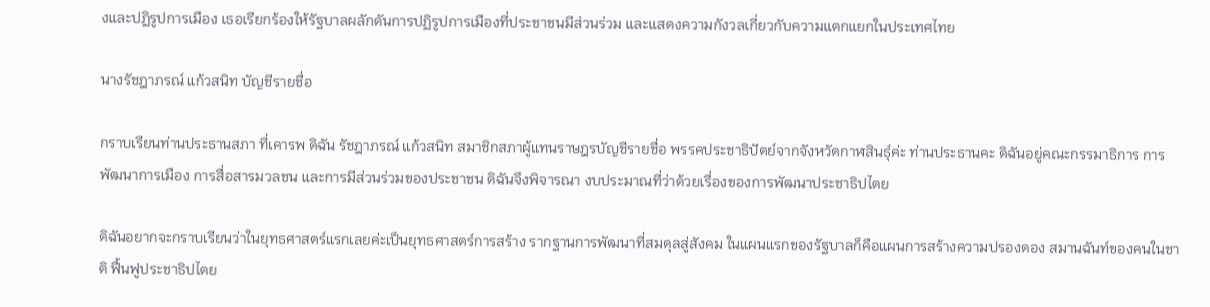งและปฏิรูปการเมือง เธอเรียกร้องให้รัฐบาลผลักดันการปฏิรูปการเมืองที่ประชาชนมีส่วนร่วม และแสดงความกังวลเกี่ยวกับความแตกแยกในประเทศไทย

นางรัชฎาภรณ์ แก้วสนิท บัญชีรายชื่อ

กราบเรียนท่านประธานสภา ที่เคารพ ดิฉัน รัชฎาภรณ์ แก้วสนิท สมาชิกสภาผู้แทนราษฎรบัญชีรายชื่อ พรรคประชาธิปัตย์จากจังหวัดกาฬสินธุ์ค่ะ ท่านประธานคะ ดิฉันอยู่คณะกรรมาธิการ การพัฒนาการเมือง การสื่อสารมวลชน และการมีส่วนร่วมของประชาชน ดิฉันจึงพิจารณา งบประมาณที่ว่าด้วยเรื่องของการพัฒนาประชาธิปไตย

ดิฉันอยากจะกราบเรียนว่าในยุทธศาสตร์แรกเลยค่ะเป็นยุทธศาสตร์การสร้าง รากฐานการพัฒนาที่สมดุลสู่สังคม ในแผนแรกของรัฐบาลก็คือแผนการสร้างความปรองดอง สมานฉันท์ของคนในชาติ ฟื้นฟูประชาธิปไตย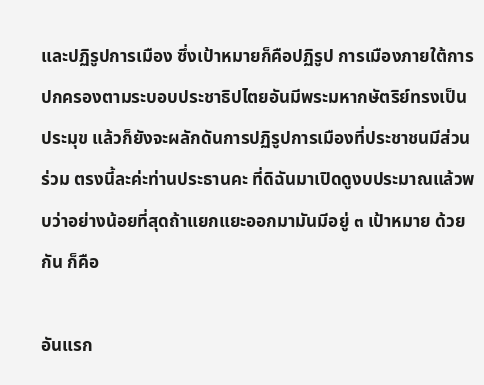และปฏิรูปการเมือง ซึ่งเป้าหมายก็คือปฏิรูป การเมืองภายใต้การปกครองตามระบอบประชาธิปไตยอันมีพระมหากษัตริย์ทรงเป็นประมุข แล้วก็ยังจะผลักดันการปฏิรูปการเมืองที่ประชาชนมีส่วนร่วม ตรงนี้ละค่ะท่านประธานคะ ที่ดิฉันมาเปิดดูงบประมาณแล้วพบว่าอย่างน้อยที่สุดถ้าแยกแยะออกมามันมีอยู่ ๓ เป้าหมาย ด้วยกัน ก็คือ

อันแรก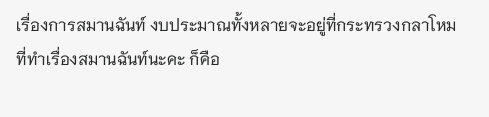เรื่องการสมานฉันท์ งบประมาณทั้งหลายจะอยู่ที่กระทรวงกลาโหม ที่ทําเรื่องสมานฉันท์นะคะ ก็คือ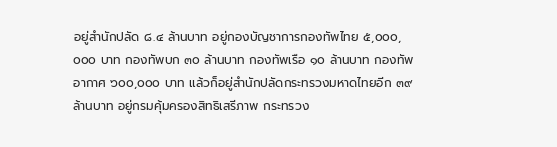อยู่สํานักปลัด ๘.๔ ล้านบาท อยู่กองบัญชาการกองทัพไทย ๕,๐๐๐,๐๐๐ บาท กองทัพบก ๓๐ ล้านบาท กองทัพเรือ ๑๐ ล้านบาท กองทัพอากาศ ๖๐๐,๐๐๐ บาท แล้วก็อยู่สํานักปลัดกระทรวงมหาดไทยอีก ๓๙ ล้านบาท อยู่กรมคุ้มครองสิทธิเสรีภาพ กระทรวง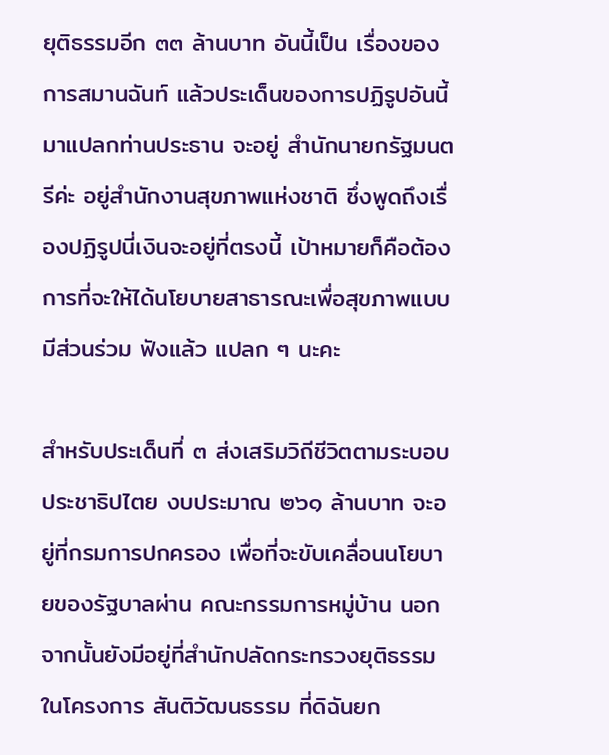ยุติธรรมอีก ๓๓ ล้านบาท อันนี้เป็น เรื่องของการสมานฉันท์ แล้วประเด็นของการปฏิรูปอันนี้มาแปลกท่านประธาน จะอยู่ สํานักนายกรัฐมนตรีค่ะ อยู่สํานักงานสุขภาพแห่งชาติ ซึ่งพูดถึงเรื่องปฏิรูปนี่เงินจะอยู่ที่ตรงนี้ เป้าหมายก็คือต้องการที่จะให้ได้นโยบายสาธารณะเพื่อสุขภาพแบบมีส่วนร่วม ฟังแล้ว แปลก ๆ นะคะ

สําหรับประเด็นที่ ๓ ส่งเสริมวิถีชีวิตตามระบอบประชาธิปไตย งบประมาณ ๒๖๑ ล้านบาท จะอยู่ที่กรมการปกครอง เพื่อที่จะขับเคลื่อนนโยบายของรัฐบาลผ่าน คณะกรรมการหมู่บ้าน นอกจากนั้นยังมีอยู่ที่สํานักปลัดกระทรวงยุติธรรม ในโครงการ สันติวัฒนธรรม ที่ดิฉันยก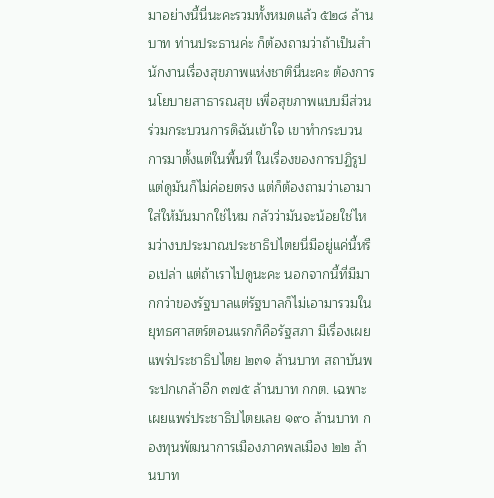มาอย่างนี้นี่นะคะรวมทั้งหมดแล้ว ๕๒๘ ล้านบาท ท่านประธานค่ะ ก็ต้องถามว่าถ้าเป็นสํานักงานเรื่องสุขภาพแห่งชาตินี่นะคะ ต้องการนโยบายสาธารณสุข เพื่อสุขภาพแบบมีส่วนร่วมกระบวนการดิฉันเข้าใจ เขาทํากระบวนการมาตั้งแต่ในพื้นที่ ในเรื่องของการปฏิรูป แต่ดูมันก็ไม่ค่อยตรง แต่ก็ต้องถามว่าเอามาใส่ให้มันมากใช่ไหม กลัวว่ามันจะน้อยใช่ไหมว่างบประมาณประชาธิปไตยนี่มีอยู่แค่นี้หรือเปล่า แต่ถ้าเราไปดูนะคะ นอกจากนี้ที่มีมากกว่าของรัฐบาลแต่รัฐบาลก็ไม่เอามารวมในยุทธศาสตร์ตอนแรกก็คือรัฐสภา มีเรื่องเผยแพร่ประชาธิปไตย ๒๓๑ ล้านบาท สถาบันพระปกเกล้าอีก ๓๗๕ ล้านบาท กกต. เฉพาะเผยแพร่ประชาธิปไตยเลย ๑๙๐ ล้านบาท กองทุนพัฒนาการเมืองภาคพลเมือง ๒๒ ล้านบาท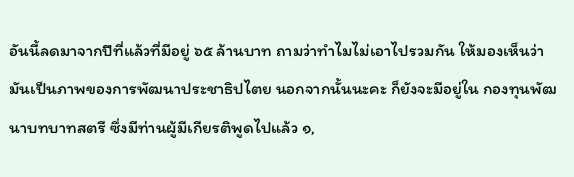อันนี้ลดมาจากปีที่แล้วที่มีอยู่ ๖๕ ล้านบาท ถามว่าทําไมไม่เอาไปรวมกัน ให้มองเห็นว่ามันเป็นภาพของการพัฒนาประชาธิปไตย นอกจากนั้นนะคะ ก็ยังจะมีอยู่ใน กองทุนพัฒนาบทบาทสตรี ซึ่งมีท่านผู้มีเกียรติพูดไปแล้ว ๑,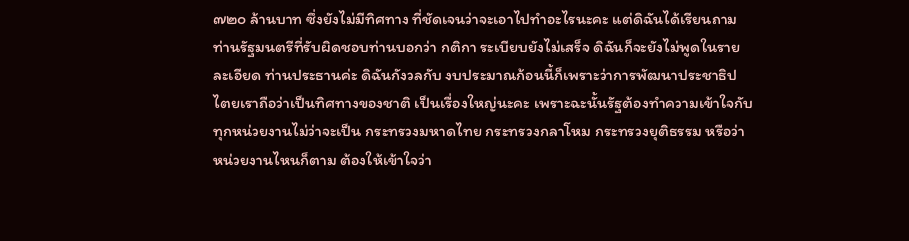๗๒๐ ล้านบาท ซึ่งยังไม่มีทิศทาง ที่ชัดเจนว่าจะเอาไปทําอะไรนะคะ แต่ดิฉันได้เรียนถามท่านรัฐมนตรีที่รับผิดชอบท่านบอกว่า กติกา ระเบียบยังไม่เสร็จ ดิฉันก็จะยังไม่พูดในรายละเอียด ท่านประธานค่ะ ดิฉันกังวลกับ งบประมาณก้อนนี้ก็เพราะว่าการพัฒนาประชาธิปไตยเราถือว่าเป็นทิศทางของชาติ เป็นเรื่องใหญ่นะคะ เพราะฉะนั้นรัฐต้องทําความเข้าใจกับทุกหน่วยงานไม่ว่าจะเป็น กระทรวงมหาดไทย กระทรวงกลาโหม กระทรวงยุติธรรม หรือว่าหน่วยงานไหนก็ตาม ต้องให้เข้าใจว่า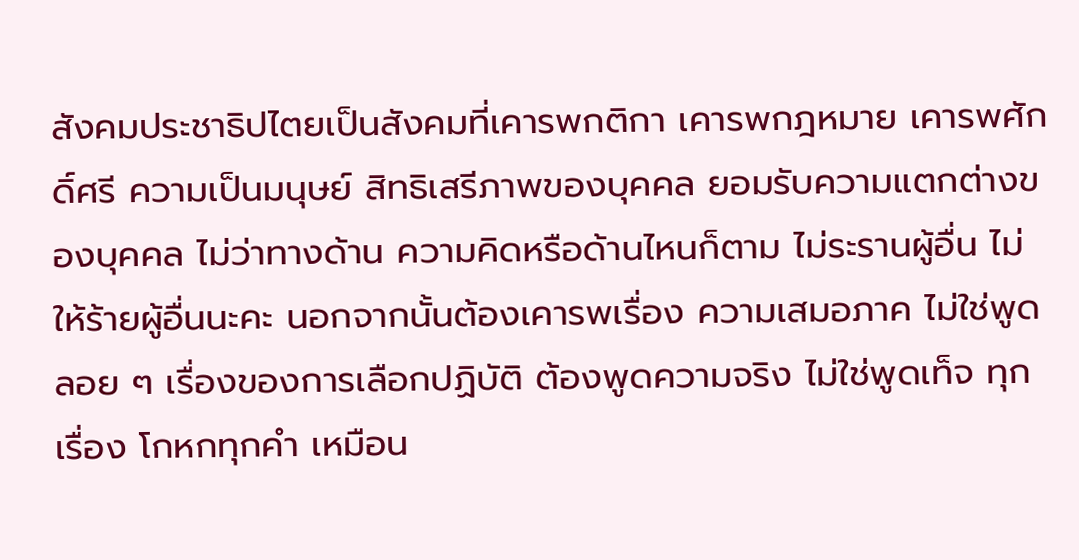สังคมประชาธิปไตยเป็นสังคมที่เคารพกติกา เคารพกฎหมาย เคารพศักดิ์ศรี ความเป็นมนุษย์ สิทธิเสรีภาพของบุคคล ยอมรับความแตกต่างของบุคคล ไม่ว่าทางด้าน ความคิดหรือด้านไหนก็ตาม ไม่ระรานผู้อื่น ไม่ให้ร้ายผู้อื่นนะคะ นอกจากนั้นต้องเคารพเรื่อง ความเสมอภาค ไม่ใช่พูดลอย ๆ เรื่องของการเลือกปฏิบัติ ต้องพูดความจริง ไม่ใช่พูดเท็จ ทุกเรื่อง โกหกทุกคํา เหมือน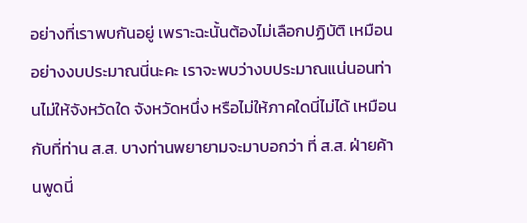อย่างที่เราพบกันอยู่ เพราะฉะนั้นต้องไม่เลือกปฏิบัติ เหมือนอย่างงบประมาณนี่นะคะ เราจะพบว่างบประมาณแน่นอนท่านไม่ให้จังหวัดใด จังหวัดหนึ่ง หรือไม่ให้ภาคใดนี่ไม่ได้ เหมือนกับที่ท่าน ส.ส. บางท่านพยายามจะมาบอกว่า ที่ ส.ส. ฝ่ายค้านพูดนี่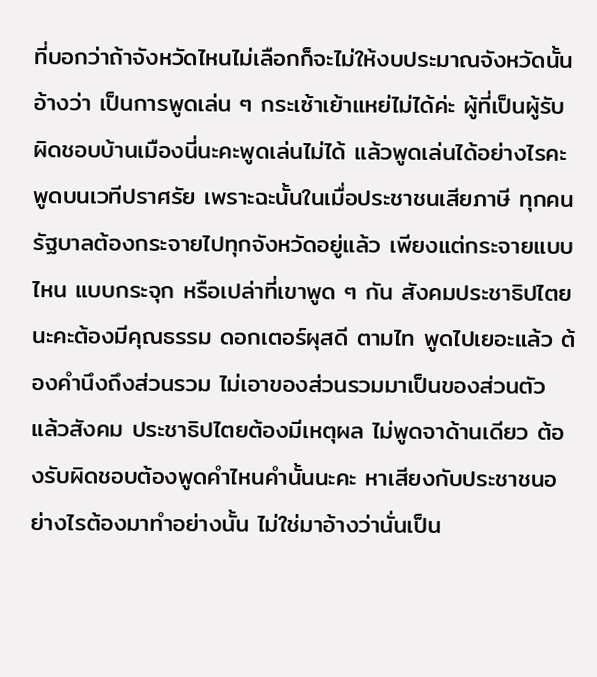ที่บอกว่าถ้าจังหวัดไหนไม่เลือกก็จะไม่ให้งบประมาณจังหวัดนั้น อ้างว่า เป็นการพูดเล่น ๆ กระเซ้าเย้าแหย่ไม่ได้ค่ะ ผู้ที่เป็นผู้รับผิดชอบบ้านเมืองนี่นะคะพูดเล่นไม่ได้ แล้วพูดเล่นได้อย่างไรคะพูดบนเวทีปราศรัย เพราะฉะนั้นในเมื่อประชาชนเสียภาษี ทุกคน รัฐบาลต้องกระจายไปทุกจังหวัดอยู่แล้ว เพียงแต่กระจายแบบไหน แบบกระจุก หรือเปล่าที่เขาพูด ๆ กัน สังคมประชาธิปไตยนะคะต้องมีคุณธรรม ดอกเตอร์ผุสดี ตามไท พูดไปเยอะแล้ว ต้องคํานึงถึงส่วนรวม ไม่เอาของส่วนรวมมาเป็นของส่วนตัว แล้วสังคม ประชาธิปไตยต้องมีเหตุผล ไม่พูดจาด้านเดียว ต้องรับผิดชอบต้องพูดคําไหนคํานั้นนะคะ หาเสียงกับประชาชนอย่างไรต้องมาทําอย่างนั้น ไม่ใช่มาอ้างว่านั่นเป็น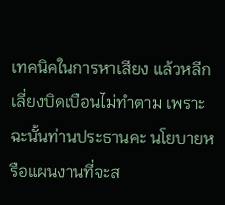เทคนิคในการหาเสียง แล้วหลีกเลี่ยงบิดเบือนไม่ทําตาม เพราะฉะนั้นท่านประธานคะ นโยบายหรือแผนงานที่จะส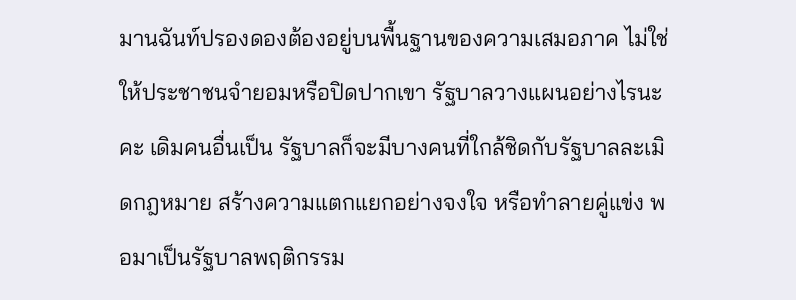มานฉันท์ปรองดองต้องอยู่บนพื้นฐานของความเสมอภาค ไม่ใช่ให้ประชาชนจํายอมหรือปิดปากเขา รัฐบาลวางแผนอย่างไรนะคะ เดิมคนอื่นเป็น รัฐบาลก็จะมีบางคนที่ใกล้ชิดกับรัฐบาลละเมิดกฎหมาย สร้างความแตกแยกอย่างจงใจ หรือทําลายคู่แข่ง พอมาเป็นรัฐบาลพฤติกรรม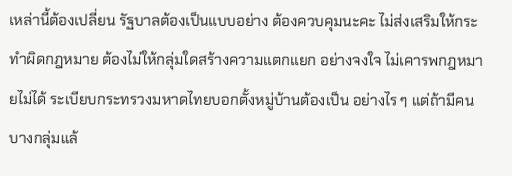เหล่านี้ต้องเปลี่ยน รัฐบาลต้องเป็นแบบอย่าง ต้องควบคุมนะคะ ไม่ส่งเสริมให้กระทําผิดกฎหมาย ต้องไม่ให้กลุ่มใดสร้างความแตกแยก อย่างจงใจ ไม่เคารพกฎหมายไม่ได้ ระเบียบกระทรวงมหาดไทยบอกตั้งหมู่บ้านต้องเป็น อย่างไร ๆ แต่ถ้ามีคนบางกลุ่มแล้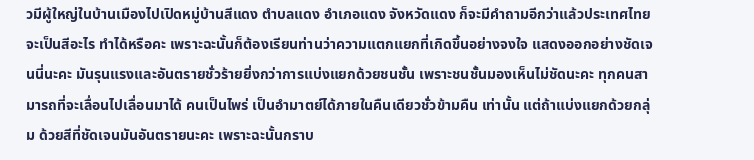วมีผู้ใหญ่ในบ้านเมืองไปเปิดหมู่บ้านสีแดง ตําบลแดง อําเภอแดง จังหวัดแดง ก็จะมีคําถามอีกว่าแล้วประเทศไทยจะเป็นสีอะไร ทําได้หรือคะ เพราะฉะนั้นก็ต้องเรียนท่านว่าความแตกแยกที่เกิดขึ้นอย่างจงใจ แสดงออกอย่างชัดเจนนี่นะคะ มันรุนแรงและอันตรายชั่วร้ายยิ่งกว่าการแบ่งแยกด้วยชนชั้น เพราะชนชั้นมองเห็นไม่ชัดนะคะ ทุกคนสามารถที่จะเลื่อนไปเลื่อนมาได้ คนเป็นไพร่ เป็นอํามาตย์ได้ภายในคืนเดียวชั่วข้ามคืน เท่านั้น แต่ถ้าแบ่งแยกด้วยกลุ่ม ด้วยสีที่ชัดเจนมันอันตรายนะคะ เพราะฉะนั้นกราบ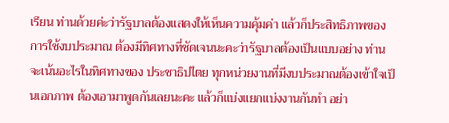เรียน ท่านด้วยค่ะว่ารัฐบาลต้องแสดงให้เห็นความคุ้มค่า แล้วก็ประสิทธิภาพของการใช้งบประมาณ ต้องมีทิศทางที่ชัดเจนนะคะว่ารัฐบาลต้องเป็นแบบอย่าง ท่านจะเน้นอะไรในทิศทางของ ประชาธิปไตย ทุกหน่วยงานที่มีงบประมาณต้องเข้าใจเป็นเอกภาพ ต้องเอามาพูดกันเลยนะคะ แล้วก็แบ่งแยกแบ่งงานกันทํา อย่า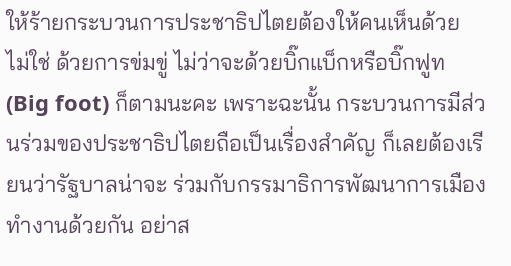ให้ร้ายกระบวนการประชาธิปไตยต้องให้คนเห็นด้วย ไม่ใช่ ด้วยการข่มขู่ ไม่ว่าจะด้วยบิ๊กแบ็กหรือบิ๊กฟูท (Big foot) ก็ตามนะคะ เพราะฉะนั้น กระบวนการมีส่วนร่วมของประชาธิปไตยถือเป็นเรื่องสําคัญ ก็เลยต้องเรียนว่ารัฐบาลน่าจะ ร่วมกับกรรมาธิการพัฒนาการเมืองทํางานด้วยกัน อย่าส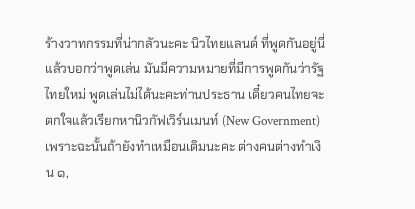ร้างวาทกรรมที่น่ากลัวนะคะ นิวไทยแลนด์ ที่พูดกันอยู่นี่แล้วบอกว่าพูดเล่น มันมีความหมายที่มีการพูดกันว่ารัฐไทยใหม่ พูดเล่นไม่ได้นะคะท่านประธาน เดี๋ยวคนไทยจะตกใจแล้วเรียกหานิวกัฟเวิร์นเมนท์ (New Government) เพราะฉะนั้นถ้ายังทําเหมือนเดิมนะคะ ต่างคนต่างทําเงิน ๑,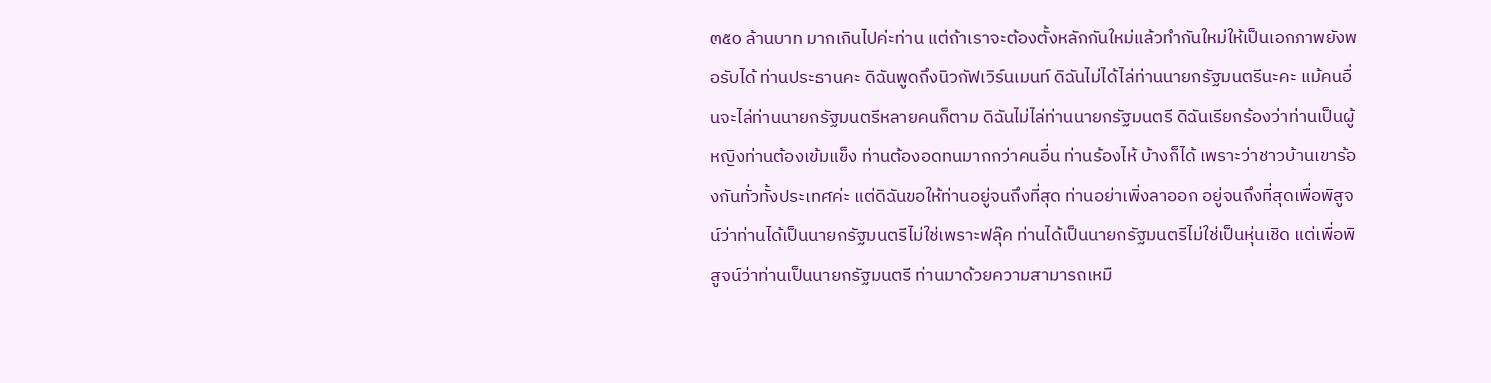๓๕๐ ล้านบาท มากเกินไปค่ะท่าน แต่ถ้าเราจะต้องตั้งหลักกันใหม่แล้วทํากันใหม่ให้เป็นเอกภาพยังพอรับได้ ท่านประธานคะ ดิฉันพูดถึงนิวกัฟเวิร์นเมนท์ ดิฉันไม่ได้ไล่ท่านนายกรัฐมนตรีนะคะ แม้คนอื่นจะไล่ท่านนายกรัฐมนตรีหลายคนก็ตาม ดิฉันไม่ไล่ท่านนายกรัฐมนตรี ดิฉันเรียกร้องว่าท่านเป็นผู้หญิงท่านต้องเข้มแข็ง ท่านต้องอดทนมากกว่าคนอื่น ท่านร้องไห้ บ้างก็ได้ เพราะว่าชาวบ้านเขาร้องกันทั่วทั้งประเทศค่ะ แต่ดิฉันขอให้ท่านอยู่จนถึงที่สุด ท่านอย่าเพิ่งลาออก อยู่จนถึงที่สุดเพื่อพิสูจน์ว่าท่านได้เป็นนายกรัฐมนตรีไม่ใช่เพราะฟลุ๊ค ท่านได้เป็นนายกรัฐมนตรีไม่ใช่เป็นหุ่นเชิด แต่เพื่อพิสูจน์ว่าท่านเป็นนายกรัฐมนตรี ท่านมาด้วยความสามารถเหมื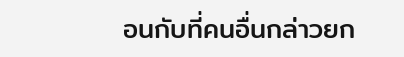อนกับที่คนอื่นกล่าวยก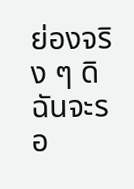ย่องจริง ๆ ดิฉันจะรอ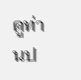ดูท่านป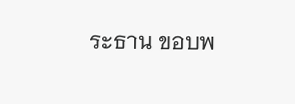ระธาน ขอบพ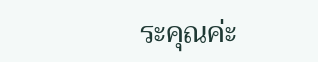ระคุณค่ะ